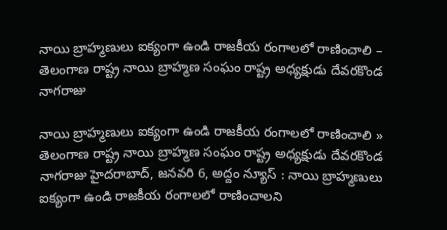నాయి బ్రాహ్మణులు ఐక్యంగా ఉండి రాజకీయ రంగాలలో రాణించాలి – తెలంగాణ రాష్ట్ర నాయి బ్రాహ్మ‌ణ సంఘం రాష్ట్ర అధ్య‌క్షుడు దేవ‌ర‌కొండ నాగ‌రాజు

నాయి బ్రాహ్మణులు ఐక్యంగా ఉండి రాజకీయ రంగాలలో రాణించాలి » తెలంగాణ రాష్ట్ర నాయి బ్రాహ్మ‌ణ సంఘం రాష్ట్ర అధ్య‌క్షుడు దేవ‌ర‌కొండ నాగ‌రాజు హైదరాబాద్, జనవరి 6, అద్దం న్యూస్ : నాయి బ్రాహ్మణులు ఐక్యంగా ఉండి రాజకీయ రంగాలలో రాణించాలని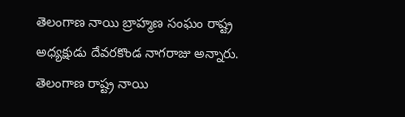తెలంగాణ నాయి బ్రాహ్మ‌ణ సంఘం రాష్ట్ర అధ్య‌క్షుడు దేవ‌ర‌కొండ నాగ‌రాజు అన్నారు. తెలంగాణ రాష్ట్ర‌ నాయి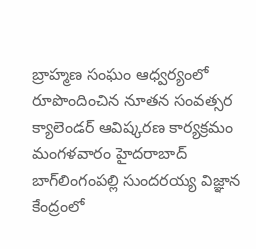బ్రాహ్మ‌ణ సంఘం ఆధ్వ‌ర్యంలో రూపొందించిన నూత‌న సంవ‌త్స‌ర క్యాలెండ‌ర్ ఆవిష్క‌ర‌ణ కార్య‌క్ర‌మం మంగ‌ళ‌వారం హైద‌రాబాద్ బాగ్‌లింగంపల్లి సుంద‌ర‌య్య విజ్ఞాన‌ కేంద్రంలో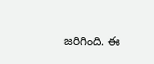జ‌రిగింది. ఈ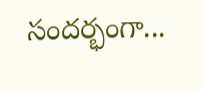సంద‌ర్భంగా...